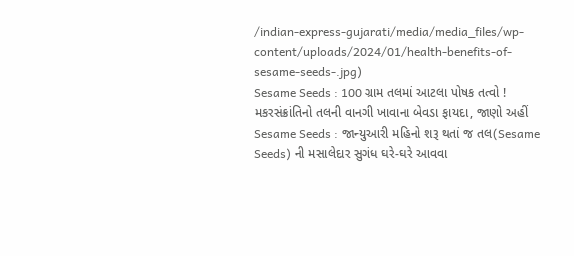/indian-express-gujarati/media/media_files/wp-content/uploads/2024/01/health-benefits-of-sesame-seeds-.jpg)
Sesame Seeds : 100 ગ્રામ તલમાં આટલા પોષક તત્વો ! મકરસંક્રાંતિનો તલની વાનગી ખાવાના બેવડા ફાયદા, જાણો અહીં
Sesame Seeds : જાન્યુઆરી મહિનો શરૂ થતાં જ તલ(Sesame Seeds) ની મસાલેદાર સુગંધ ઘરે-ઘરે આવવા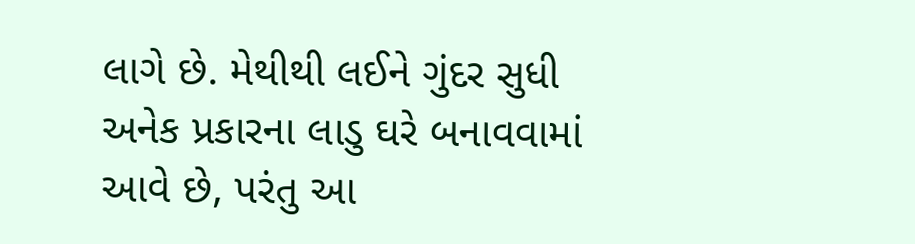લાગે છે. મેથીથી લઈને ગુંદર સુધી અનેક પ્રકારના લાડુ ઘરે બનાવવામાં આવે છે, પરંતુ આ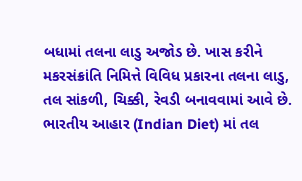બધામાં તલના લાડુ અજોડ છે. ખાસ કરીને મકરસંક્રાંતિ નિમિત્તે વિવિધ પ્રકારના તલના લાડુ, તલ સાંકળી, ચિક્કી, રેવડી બનાવવામાં આવે છે. ભારતીય આહાર (Indian Diet) માં તલ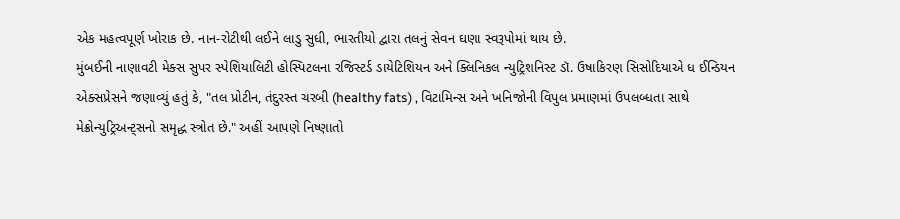એક મહત્વપૂર્ણ ખોરાક છે. નાન-રોટીથી લઈને લાડુ સુધી, ભારતીયો દ્વારા તલનું સેવન ઘણા સ્વરૂપોમાં થાય છે.
મુંબઈની નાણાવટી મેક્સ સુપર સ્પેશિયાલિટી હોસ્પિટલના રજિસ્ટર્ડ ડાયેટિશિયન અને ક્લિનિકલ ન્યુટ્રિશનિસ્ટ ડૉ. ઉષાકિરણ સિસોદિયાએ ધ ઈન્ડિયન એક્સપ્રેસને જણાવ્યું હતું કે, "તલ પ્રોટીન, તંદુરસ્ત ચરબી (healthy fats) , વિટામિન્સ અને ખનિજોની વિપુલ પ્રમાણમાં ઉપલબ્ધતા સાથે મેક્રોન્યુટ્રિઅન્ટ્સનો સમૃદ્ધ સ્ત્રોત છે." અહીં આપણે નિષ્ણાતો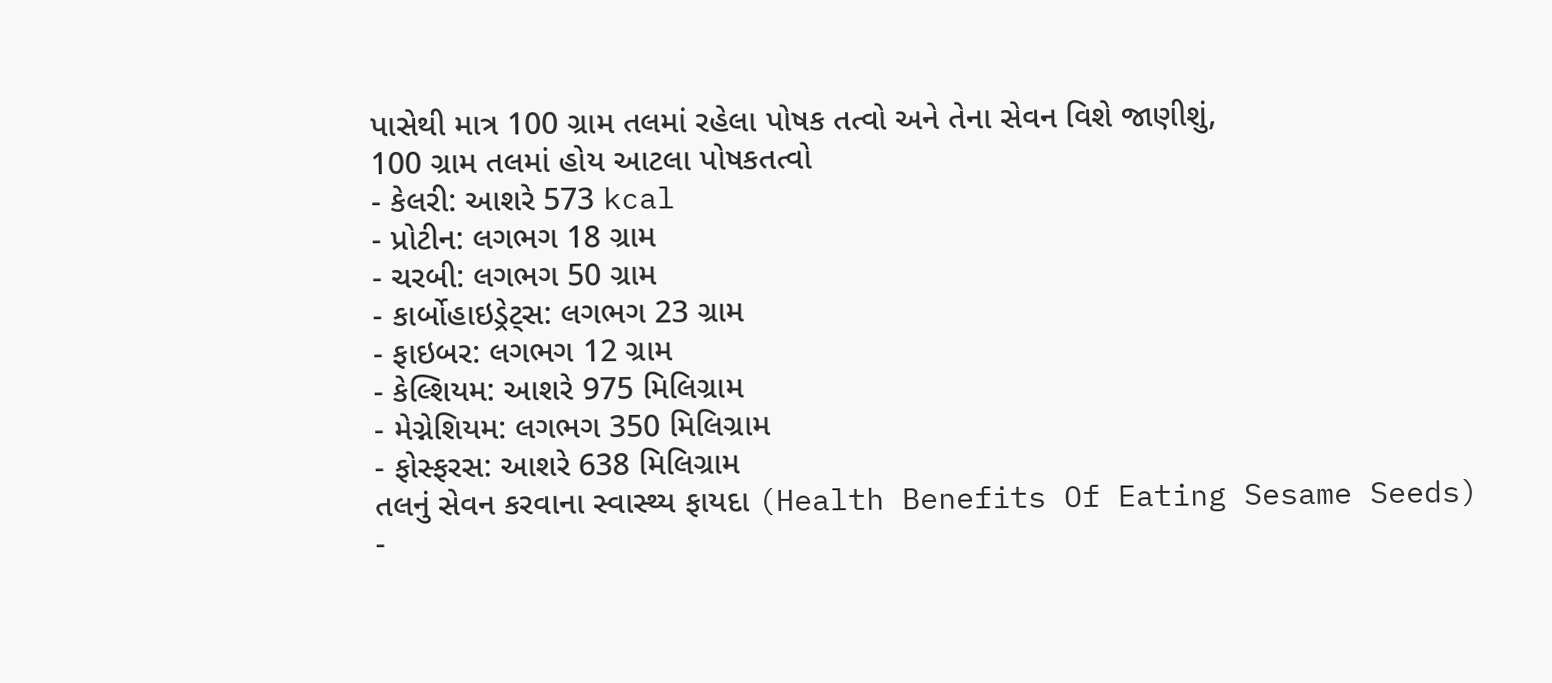પાસેથી માત્ર 100 ગ્રામ તલમાં રહેલા પોષક તત્વો અને તેના સેવન વિશે જાણીશું,
100 ગ્રામ તલમાં હોય આટલા પોષકતત્વો
- કેલરી: આશરે 573 kcal
- પ્રોટીન: લગભગ 18 ગ્રામ
- ચરબી: લગભગ 50 ગ્રામ
- કાર્બોહાઇડ્રેટ્સ: લગભગ 23 ગ્રામ
- ફાઇબર: લગભગ 12 ગ્રામ
- કેલ્શિયમ: આશરે 975 મિલિગ્રામ
- મેગ્નેશિયમ: લગભગ 350 મિલિગ્રામ
- ફોસ્ફરસ: આશરે 638 મિલિગ્રામ
તલનું સેવન કરવાના સ્વાસ્થ્ય ફાયદા (Health Benefits Of Eating Sesame Seeds)
-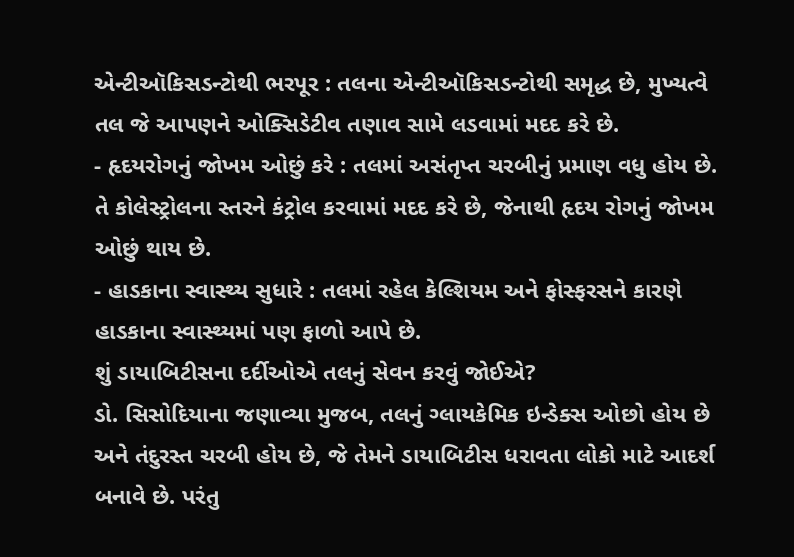એન્ટીઑકિસડન્ટોથી ભરપૂર : તલના એન્ટીઑકિસડન્ટોથી સમૃદ્ધ છે, મુખ્યત્વે તલ જે આપણને ઓક્સિડેટીવ તણાવ સામે લડવામાં મદદ કરે છે.
- હૃદયરોગનું જોખમ ઓછું કરે : તલમાં અસંતૃપ્ત ચરબીનું પ્રમાણ વધુ હોય છે. તે કોલેસ્ટ્રોલના સ્તરને કંટ્રોલ કરવામાં મદદ કરે છે, જેનાથી હૃદય રોગનું જોખમ ઓછું થાય છે.
- હાડકાના સ્વાસ્થ્ય સુધારે : તલમાં રહેલ કેલ્શિયમ અને ફોસ્ફરસને કારણે હાડકાના સ્વાસ્થ્યમાં પણ ફાળો આપે છે.
શું ડાયાબિટીસના દર્દીઓએ તલનું સેવન કરવું જોઈએ?
ડો. સિસોદિયાના જણાવ્યા મુજબ, તલનું ગ્લાયકેમિક ઇન્ડેક્સ ઓછો હોય છે અને તંદુરસ્ત ચરબી હોય છે, જે તેમને ડાયાબિટીસ ધરાવતા લોકો માટે આદર્શ બનાવે છે. પરંતુ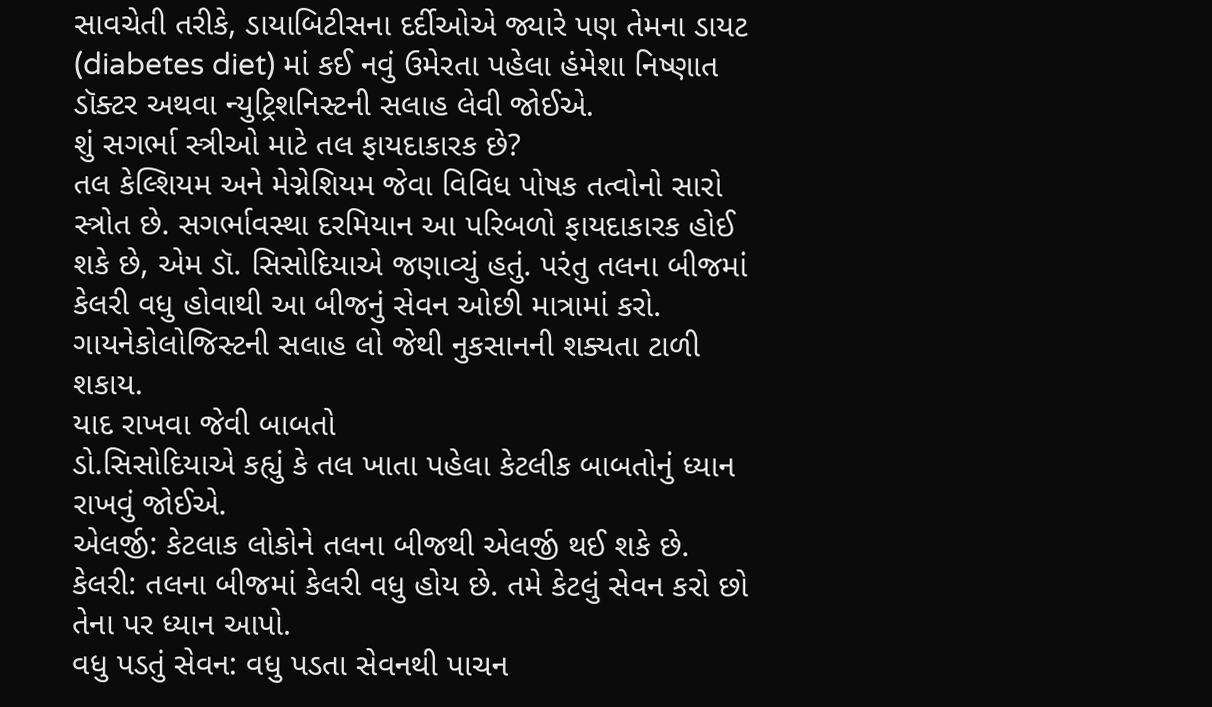સાવચેતી તરીકે, ડાયાબિટીસના દર્દીઓએ જ્યારે પણ તેમના ડાયટ (diabetes diet) માં કઈ નવું ઉમેરતા પહેલા હંમેશા નિષ્ણાત ડૉક્ટર અથવા ન્યુટ્રિશનિસ્ટની સલાહ લેવી જોઈએ.
શું સગર્ભા સ્ત્રીઓ માટે તલ ફાયદાકારક છે?
તલ કેલ્શિયમ અને મેગ્નેશિયમ જેવા વિવિધ પોષક તત્વોનો સારો સ્ત્રોત છે. સગર્ભાવસ્થા દરમિયાન આ પરિબળો ફાયદાકારક હોઈ શકે છે, એમ ડૉ. સિસોદિયાએ જણાવ્યું હતું. પરંતુ તલના બીજમાં કેલરી વધુ હોવાથી આ બીજનું સેવન ઓછી માત્રામાં કરો. ગાયનેકોલોજિસ્ટની સલાહ લો જેથી નુકસાનની શક્યતા ટાળી શકાય.
યાદ રાખવા જેવી બાબતો
ડો.સિસોદિયાએ કહ્યું કે તલ ખાતા પહેલા કેટલીક બાબતોનું ધ્યાન રાખવું જોઈએ.
એલર્જી: કેટલાક લોકોને તલના બીજથી એલર્જી થઈ શકે છે.
કેલરી: તલના બીજમાં કેલરી વધુ હોય છે. તમે કેટલું સેવન કરો છો તેના પર ધ્યાન આપો.
વધુ પડતું સેવન: વધુ પડતા સેવનથી પાચન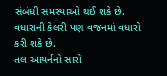સંબંધી સમસ્યાઓ થઈ શકે છે. વધારાની કેલરી પણ વજનમાં વધારો કરી શકે છે.
તલ આયર્નનો સારો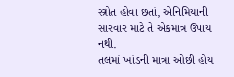સ્ત્રોત હોવા છતાં, એનિમિયાની સારવાર માટે તે એકમાત્ર ઉપાય નથી.
તલમાં ખાંડની માત્રા ઓછી હોય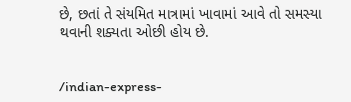છે, છતાં તે સંયમિત માત્રામાં ખાવામાં આવે તો સમસ્યા થવાની શક્યતા ઓછી હોય છે.


/indian-express-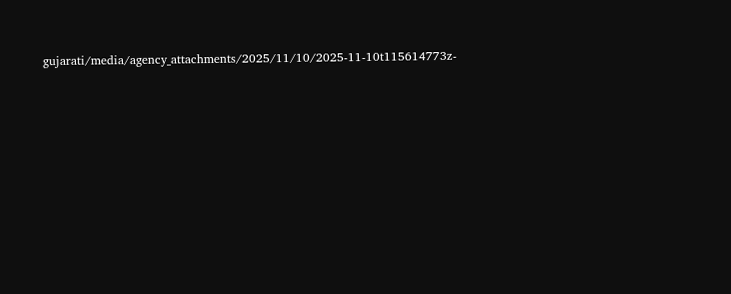gujarati/media/agency_attachments/2025/11/10/2025-11-10t115614773z-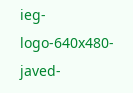ieg-logo-640x480-javed-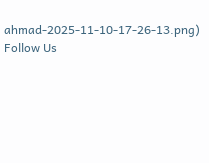ahmad-2025-11-10-17-26-13.png)
Follow Us